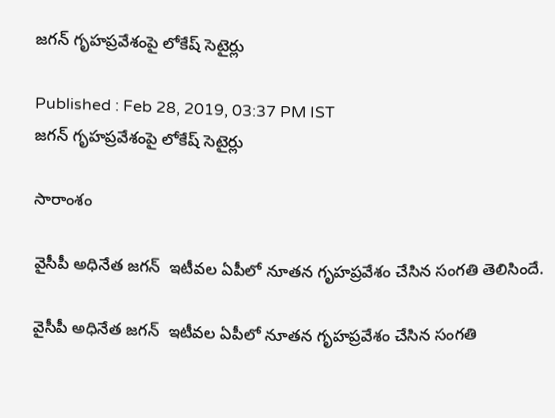జగన్ గృహప్రవేశంపై లోకేష్ సెటైర్లు

Published : Feb 28, 2019, 03:37 PM IST
జగన్ గృహప్రవేశంపై లోకేష్ సెటైర్లు

సారాంశం

వైసీపీ అధినేత జగన్  ఇటీవల ఏపీలో నూతన గృహప్రవేశం చేసిన సంగతి తెలిసిందే.

వైసీపీ అధినేత జగన్  ఇటీవల ఏపీలో నూతన గృహప్రవేశం చేసిన సంగతి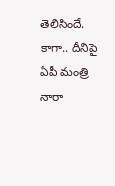తెలిసిందే. కాగా.. దీనిపై  ఏపీ మంత్రి నారా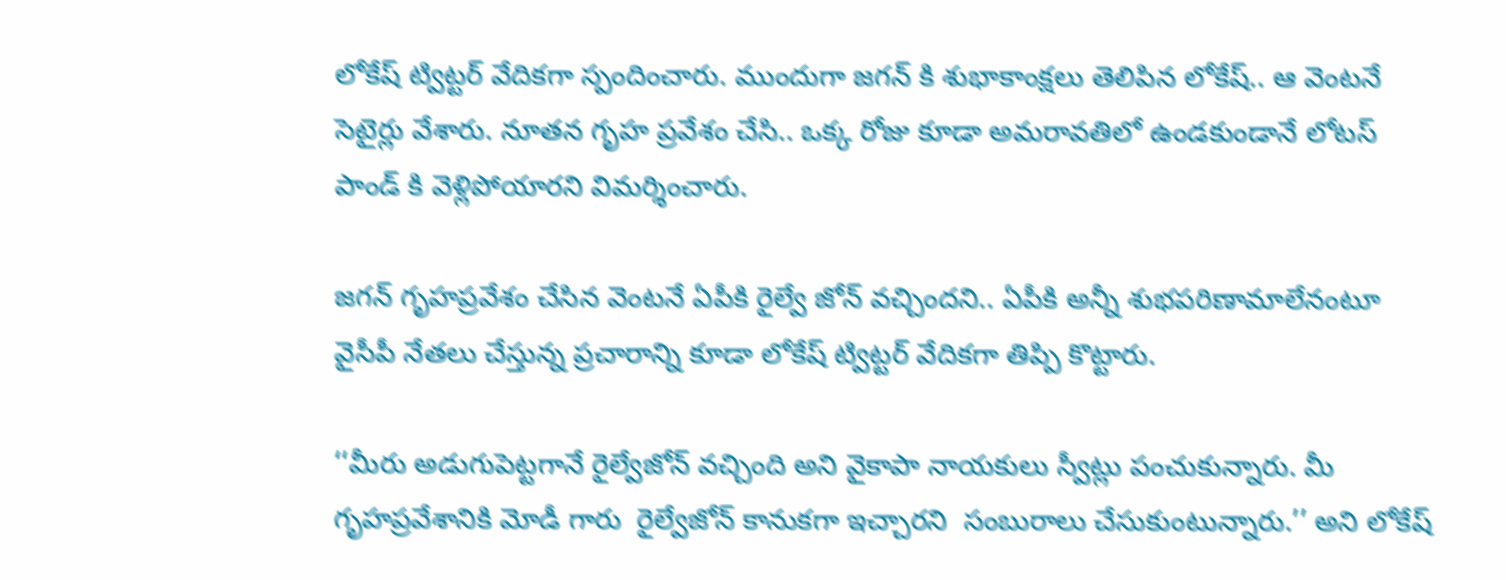లోకేష్ ట్విట్టర్ వేదికగా స్పందించారు. ముందుగా జగన్ కి శుభాకాంక్షలు తెలిపిన లోకేష్.. ఆ వెంటనే సెటైర్లు వేశారు. నూతన గృహ ప్రవేశం చేసి.. ఒక్క రోజు కూడా అమరావతిలో ఉండకుండానే లోటస్ పాండ్ కి వెళ్లిపోయారని విమర్శించారు.

జగన్ గృహప్రవేశం చేసిన వెంటనే ఏపీకి రైల్వే జోన్ వచ్చిందని.. ఏపీకి అన్నీ శుభపరిణామాలేనంటూ వైసీపీ నేతలు చేస్తున్న ప్రచారాన్ని కూడా లోకేష్ ట్విట్టర్ వేదికగా తిప్పి కొట్టారు.

‘‘మీరు అడుగుపెట్టగానే రైల్వేజోన్ వచ్చింది అని వైకాపా నాయకులు స్వీట్లు పంచుకున్నారు. మీ గృహ‌ప్ర‌వేశానికి మోడీ గారు  రైల్వేజోన్ కానుక‌గా ఇచ్చారని  సంబురాలు చేసుకుంటున్నారు.’’ అని లోకేష్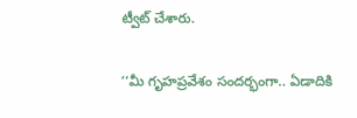ట్వీట్ చేశారు.

‘‘మీ గృహ‌ప్ర‌వేశం సంద‌ర్భంగా.. ఏడాదికి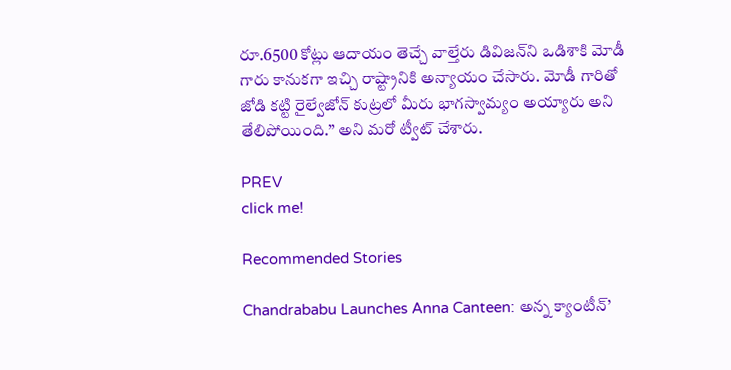రూ.6500 కోట్లు ఆదాయం తెచ్చే వాల్తేరు డివిజ‌న్‌ని ఒడిశాకి మోడీ గారు కానుకగా ఇచ్చి రాష్ట్రానికి అన్యాయం చేసారు. మోడీ గారితో జోడి కట్టి రైల్వేజోన్ కుట్రలో మీరు భాగస్వామ్యం అయ్యారు అని తేలిపోయింది.’’ అని మరో ట్వీట్ చేశారు.

PREV
click me!

Recommended Stories

Chandrababu Launches Anna Canteen: అన్న క్యాంటీన్’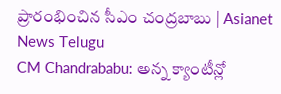ప్రారంభించిన సీఎం చంద్రబాబు | Asianet News Telugu
CM Chandrababu: అన్న క్యాంటీన్లో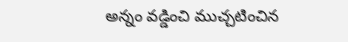అన్నం వడ్డించి ముచ్చటించిన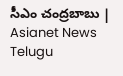సీఎం చంద్రబాబు | Asianet News Telugu